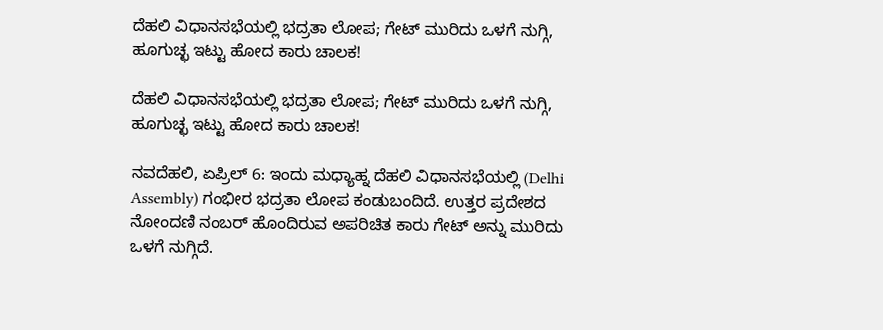ದೆಹಲಿ ವಿಧಾನಸಭೆಯಲ್ಲಿ ಭದ್ರತಾ ಲೋಪ; ಗೇಟ್ ಮುರಿದು ಒಳಗೆ ನುಗ್ಗಿ, ಹೂಗುಚ್ಛ ಇಟ್ಟು ಹೋದ ಕಾರು ಚಾಲಕ!

ದೆಹಲಿ ವಿಧಾನಸಭೆಯಲ್ಲಿ ಭದ್ರತಾ ಲೋಪ; ಗೇಟ್ ಮುರಿದು ಒಳಗೆ ನುಗ್ಗಿ, ಹೂಗುಚ್ಛ ಇಟ್ಟು ಹೋದ ಕಾರು ಚಾಲಕ!

ನವದೆಹಲಿ, ಏಪ್ರಿಲ್ 6: ಇಂದು ಮಧ್ಯಾಹ್ನ ದೆಹಲಿ ವಿಧಾನಸಭೆಯಲ್ಲಿ (Delhi Assembly) ಗಂಭೀರ ಭದ್ರತಾ ಲೋಪ ಕಂಡುಬಂದಿದೆ. ಉತ್ತರ ಪ್ರದೇಶದ ನೋಂದಣಿ ನಂಬರ್ ಹೊಂದಿರುವ ಅಪರಿಚಿತ ಕಾರು ಗೇಟ್ ಅನ್ನು ಮುರಿದು ಒಳಗೆ ನುಗ್ಗಿದೆ.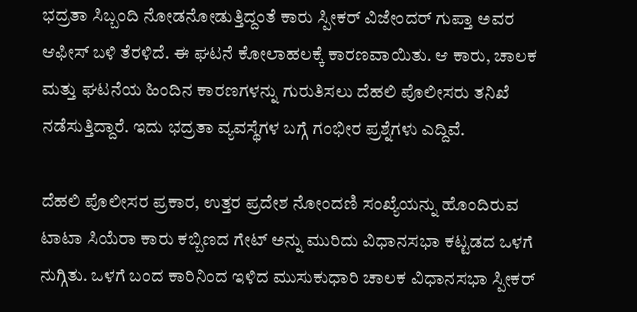ಭದ್ರತಾ ಸಿಬ್ಬಂದಿ ನೋಡನೋಡುತ್ತಿದ್ದಂತೆ ಕಾರು ಸ್ಪೀಕರ್ ವಿಜೇಂದರ್ ಗುಪ್ತಾ ಅವರ ಆಫೀಸ್ ಬಳಿ ತೆರಳಿದೆ. ಈ ಘಟನೆ ಕೋಲಾಹಲಕ್ಕೆ ಕಾರಣವಾಯಿತು. ಆ ಕಾರು, ಚಾಲಕ ಮತ್ತು ಘಟನೆಯ ಹಿಂದಿನ ಕಾರಣಗಳನ್ನು ಗುರುತಿಸಲು ದೆಹಲಿ ಪೊಲೀಸರು ತನಿಖೆ ನಡೆಸುತ್ತಿದ್ದಾರೆ. ಇದು ಭದ್ರತಾ ವ್ಯವಸ್ಥೆಗಳ ಬಗ್ಗೆ ಗಂಭೀರ ಪ್ರಶ್ನೆಗಳು ಎದ್ದಿವೆ.

ದೆಹಲಿ ಪೊಲೀಸರ ಪ್ರಕಾರ, ಉತ್ತರ ಪ್ರದೇಶ ನೋಂದಣಿ ಸಂಖ್ಯೆಯನ್ನು ಹೊಂದಿರುವ ಟಾಟಾ ಸಿಯೆರಾ ಕಾರು ಕಬ್ಬಿಣದ ಗೇಟ್ ಅನ್ನು ಮುರಿದು ವಿಧಾನಸಭಾ ಕಟ್ಟಡದ ಒಳಗೆ ನುಗ್ಗಿತು. ಒಳಗೆ ಬಂದ ಕಾರಿನಿಂದ ಇಳಿದ ಮುಸುಕುಧಾರಿ ಚಾಲಕ ವಿಧಾನಸಭಾ ಸ್ಪೀಕರ್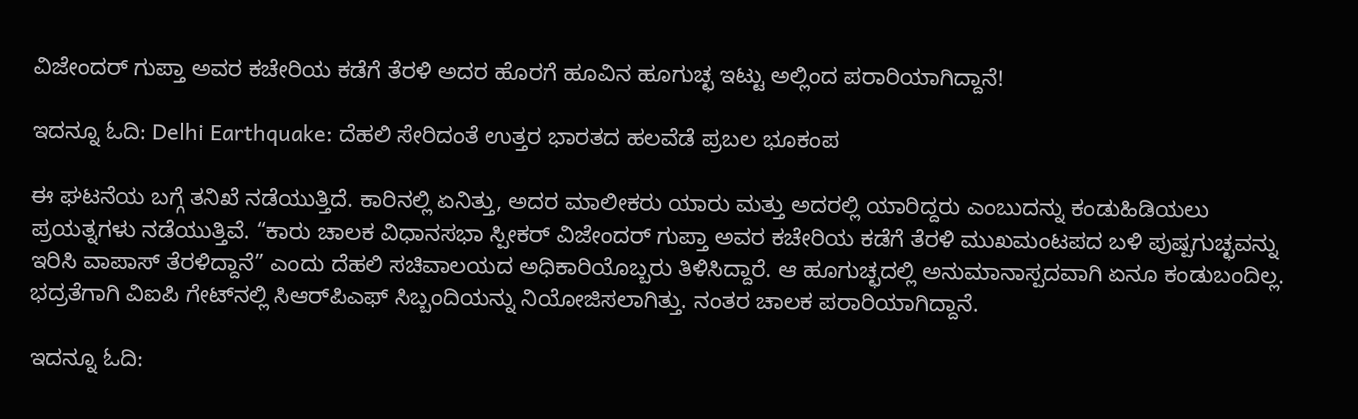ವಿಜೇಂದರ್ ಗುಪ್ತಾ ಅವರ ಕಚೇರಿಯ ಕಡೆಗೆ ತೆರಳಿ ಅದರ ಹೊರಗೆ ಹೂವಿನ ಹೂಗುಚ್ಛ ಇಟ್ಟು ಅಲ್ಲಿಂದ ಪರಾರಿಯಾಗಿದ್ದಾನೆ!

ಇದನ್ನೂ ಓದಿ: Delhi Earthquake: ದೆಹಲಿ ಸೇರಿದಂತೆ ಉತ್ತರ ಭಾರತದ ಹಲವೆಡೆ ಪ್ರಬಲ ಭೂಕಂಪ

ಈ ಘಟನೆಯ ಬಗ್ಗೆ ತನಿಖೆ ನಡೆಯುತ್ತಿದೆ. ಕಾರಿನಲ್ಲಿ ಏನಿತ್ತು, ಅದರ ಮಾಲೀಕರು ಯಾರು ಮತ್ತು ಅದರಲ್ಲಿ ಯಾರಿದ್ದರು ಎಂಬುದನ್ನು ಕಂಡುಹಿಡಿಯಲು ಪ್ರಯತ್ನಗಳು ನಡೆಯುತ್ತಿವೆ. “ಕಾರು ಚಾಲಕ ವಿಧಾನಸಭಾ ಸ್ಪೀಕರ್ ವಿಜೇಂದರ್ ಗುಪ್ತಾ ಅವರ ಕಚೇರಿಯ ಕಡೆಗೆ ತೆರಳಿ ಮುಖಮಂಟಪದ ಬಳಿ ಪುಷ್ಪಗುಚ್ಛವನ್ನು ಇರಿಸಿ ವಾಪಾಸ್ ತೆರಳಿದ್ದಾನೆ” ಎಂದು ದೆಹಲಿ ಸಚಿವಾಲಯದ ಅಧಿಕಾರಿಯೊಬ್ಬರು ತಿಳಿಸಿದ್ದಾರೆ. ಆ ಹೂಗುಚ್ಛದಲ್ಲಿ ಅನುಮಾನಾಸ್ಪದವಾಗಿ ಏನೂ ಕಂಡುಬಂದಿಲ್ಲ. ಭದ್ರತೆಗಾಗಿ ವಿಐಪಿ ಗೇಟ್‌ನಲ್ಲಿ ಸಿಆರ್‌ಪಿಎಫ್ ಸಿಬ್ಬಂದಿಯನ್ನು ನಿಯೋಜಿಸಲಾಗಿತ್ತು. ನಂತರ ಚಾಲಕ ಪರಾರಿಯಾಗಿದ್ದಾನೆ.

ಇದನ್ನೂ ಓದಿ: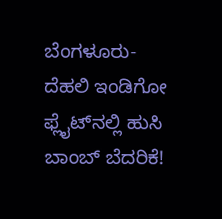ಬೆಂಗಳೂರು-ದೆಹಲಿ ಇಂಡಿಗೋ ಫ್ಲೈಟ್‌ನಲ್ಲಿ ಹುಸಿ ಬಾಂಬ್ ಬೆದರಿಕೆ!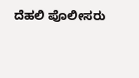ದೆಹಲಿ ಪೊಲೀಸರು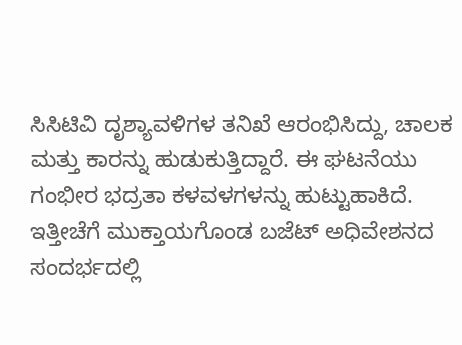ಸಿಸಿಟಿವಿ ದೃಶ್ಯಾವಳಿಗಳ ತನಿಖೆ ಆರಂಭಿಸಿದ್ದು, ಚಾಲಕ ಮತ್ತು ಕಾರನ್ನು ಹುಡುಕುತ್ತಿದ್ದಾರೆ. ಈ ಘಟನೆಯು ಗಂಭೀರ ಭದ್ರತಾ ಕಳವಳಗಳನ್ನು ಹುಟ್ಟುಹಾಕಿದೆ. ಇತ್ತೀಚೆಗೆ ಮುಕ್ತಾಯಗೊಂಡ ಬಜೆಟ್ ಅಧಿವೇಶನದ ಸಂದರ್ಭದಲ್ಲಿ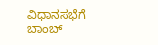ವಿಧಾನಸಭೆಗೆ ಬಾಂಬ್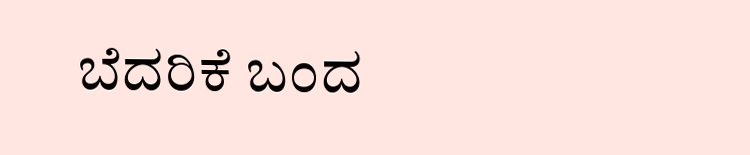ಬೆದರಿಕೆ ಬಂದ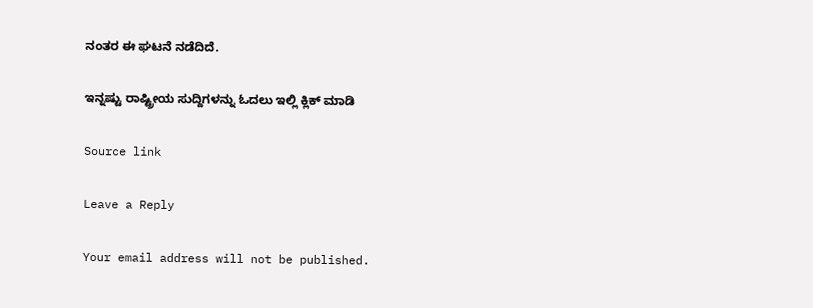ನಂತರ ಈ ಘಟನೆ ನಡೆದಿದೆ.

ಇನ್ನಷ್ಟು ರಾಷ್ಟ್ರೀಯ ಸುದ್ದಿಗಳನ್ನು ಓದಲು ಇಲ್ಲಿ ಕ್ಲಿಕ್ ಮಾಡಿ

Source link

Leave a Reply

Your email address will not be published.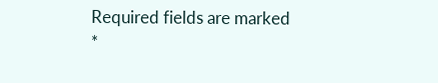Required fields are marked *